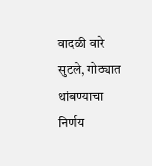वादळी वारे सुटले, गोठ्यात थांबण्याचा निर्णय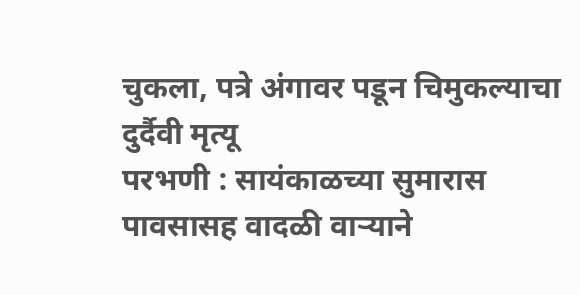चुकला, पत्रे अंगावर पडून चिमुकल्याचा दुर्दैवी मृत्यू
परभणी : सायंकाळच्या सुमारास पावसासह वादळी वाऱ्याने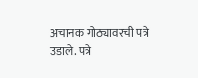अचानक गोठ्यावरची पत्रे उडाले. पत्रे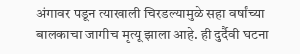अंगावर पडून त्याखाली चिरडल्यामुळे सहा वर्षांच्या बालकाचा जागीच मृत्यू झाला आहे. ही दुर्दैवी घटना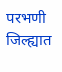परभणी जिल्ह्यात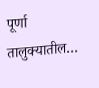पूर्णा तालुक्यातील…